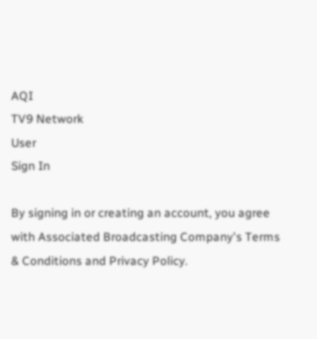AQI
TV9 Network
User
Sign In

By signing in or creating an account, you agree with Associated Broadcasting Company's Terms & Conditions and Privacy Policy.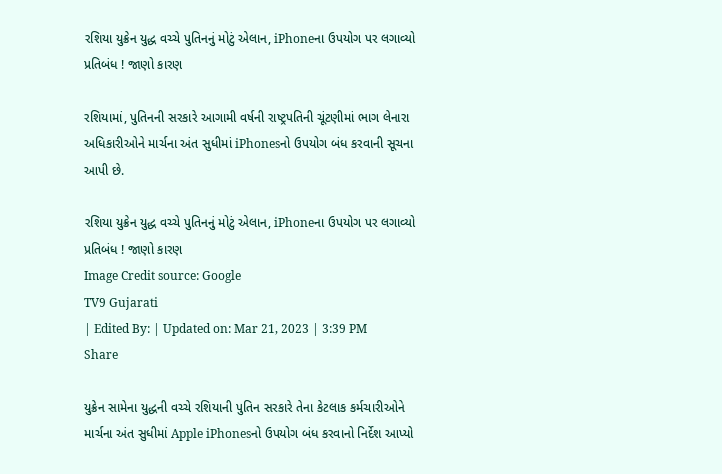રશિયા યુક્રેન યુદ્ધ વચ્ચે પુતિનનું મોટું એલાન, iPhoneના ઉપયોગ પર લગાવ્યો પ્રતિબંધ ! જાણો કારણ

રશિયામાં, પુતિનની સરકારે આગામી વર્ષની રાષ્ટ્રપતિની ચૂંટણીમાં ભાગ લેનારા અધિકારીઓને માર્ચના અંત સુધીમાં iPhonesનો ઉપયોગ બંધ કરવાની સૂચના આપી છે.

રશિયા યુક્રેન યુદ્ધ વચ્ચે પુતિનનું મોટું એલાન, iPhoneના ઉપયોગ પર લગાવ્યો પ્રતિબંધ ! જાણો કારણ
Image Credit source: Google
TV9 Gujarati
| Edited By: | Updated on: Mar 21, 2023 | 3:39 PM
Share

યુક્રેન સામેના યુદ્ધની વચ્ચે રશિયાની પુતિન સરકારે તેના કેટલાક કર્મચારીઓને માર્ચના અંત સુધીમાં Apple iPhonesનો ઉપયોગ બંધ કરવાનો નિર્દેશ આપ્યો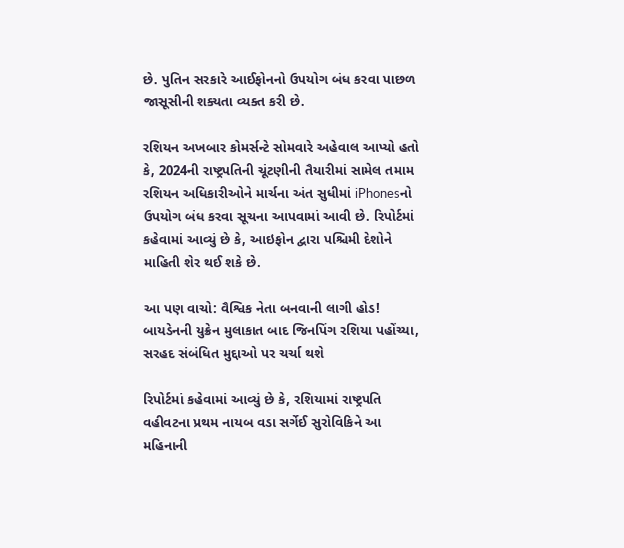છે. પુતિન સરકારે આઈફોનનો ઉપયોગ બંધ કરવા પાછળ જાસૂસીની શક્યતા વ્યક્ત કરી છે.

રશિયન અખબાર કોમર્સન્ટે સોમવારે અહેવાલ આપ્યો હતો કે, 2024ની રાષ્ટ્રપતિની ચૂંટણીની તૈયારીમાં સામેલ તમામ રશિયન અધિકારીઓને માર્ચના અંત સુધીમાં iPhonesનો ઉપયોગ બંધ કરવા સૂચના આપવામાં આવી છે. રિપોર્ટમાં કહેવામાં આવ્યું છે કે, આઇફોન દ્વારા પશ્ચિમી દેશોને માહિતી શેર થઈ શકે છે.

આ પણ વાચો: વૈશ્વિક નેતા બનવાની લાગી હોડ! બાયડેનની યુક્રેન મુલાકાત બાદ જિનપિંગ રશિયા પહોંચ્યા, સરહદ સંબંધિત મુદ્દાઓ પર ચર્ચા થશે

રિપોર્ટમાં કહેવામાં આવ્યું છે કે, રશિયામાં રાષ્ટ્રપતિ વહીવટના પ્રથમ નાયબ વડા સર્ગેઈ સુરોવિકિને આ મહિનાની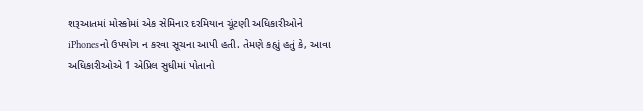શરૂઆતમાં મોસ્કોમાં એક સેમિનાર દરમિયાન ચૂંટણી અધિકારીઓને iPhonesનો ઉપયોગ ન કરવા સૂચના આપી હતી. તેમણે કહ્યું હતું કે, આવા અધિકારીઓએ 1 એપ્રિલ સુધીમાં પોતાનો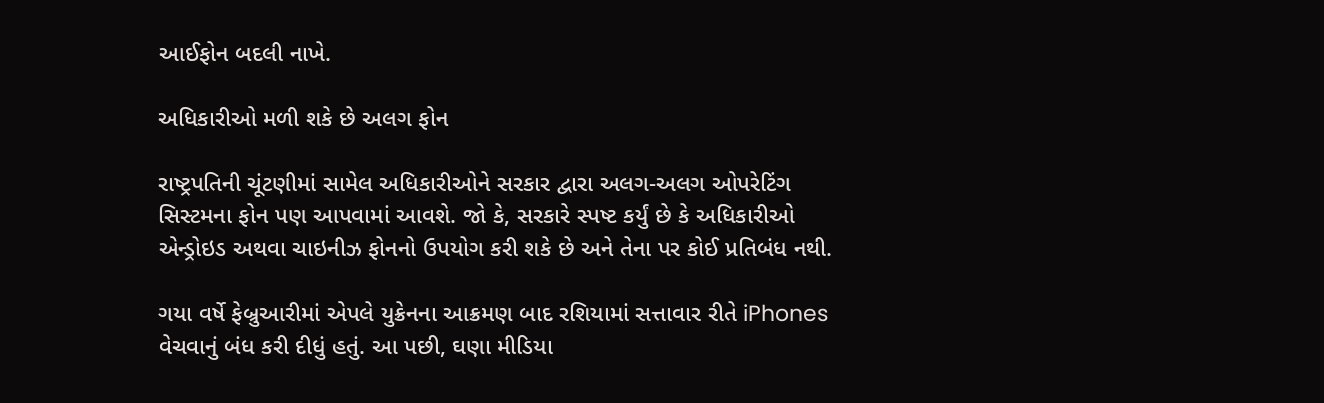આઈફોન બદલી નાખે.

અધિકારીઓ મળી શકે છે અલગ ફોન

રાષ્ટ્રપતિની ચૂંટણીમાં સામેલ અધિકારીઓને સરકાર દ્વારા અલગ-અલગ ઓપરેટિંગ સિસ્ટમના ફોન પણ આપવામાં આવશે. જો કે, સરકારે સ્પષ્ટ કર્યું છે કે અધિકારીઓ એન્ડ્રોઇડ અથવા ચાઇનીઝ ફોનનો ઉપયોગ કરી શકે છે અને તેના પર કોઈ પ્રતિબંધ નથી.

ગયા વર્ષે ફેબ્રુઆરીમાં એપલે યુક્રેનના આક્રમણ બાદ રશિયામાં સત્તાવાર રીતે iPhones વેચવાનું બંધ કરી દીધું હતું. આ પછી, ઘણા મીડિયા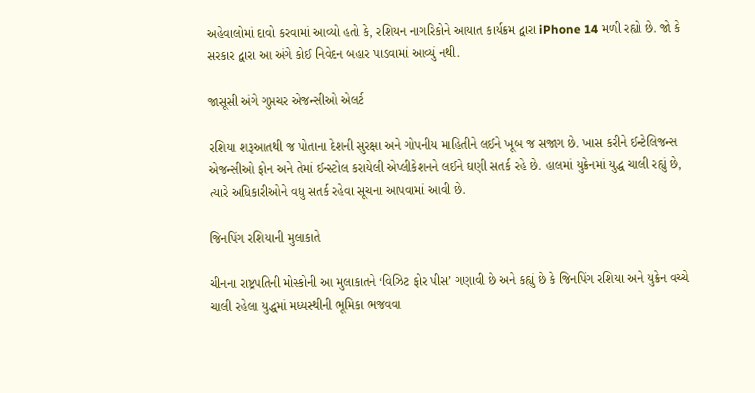અહેવાલોમાં દાવો કરવામાં આવ્યો હતો કે, રશિયન નાગરિકોને આયાત કાર્યક્રમ દ્વારા iPhone 14 મળી રહ્યો છે. જો કે સરકાર દ્વારા આ અંગે કોઈ નિવેદન બહાર પાડવામાં આવ્યું નથી.

જાસૂસી અંગે ગુપ્તચર એજન્સીઓ એલર્ટ

રશિયા શરૂઆતથી જ પોતાના દેશની સુરક્ષા અને ગોપનીય માહિતીને લઈને ખૂબ જ સજાગ છે. ખાસ કરીને ઈન્ટેલિજન્સ એજન્સીઓ ફોન અને તેમાં ઈન્સ્ટોલ કરાયેલી એપ્લીકેશનને લઈને ઘણી સતર્ક રહે છે. હાલમાં યુક્રેનમાં યુદ્ધ ચાલી રહ્યું છે, ત્યારે અધિકારીઓને વધુ સતર્ક રહેવા સૂચના આપવામાં આવી છે.

જિનપિંગ રશિયાની મુલાકાતે

ચીનના રાષ્ટ્રપતિની મોસ્કોની આ મુલાકાતને ‘વિઝિટ ફોર પીસ’ ગણાવી છે અને કહ્યું છે કે જિનપિંગ રશિયા અને યુક્રેન વચ્ચે ચાલી રહેલા યુદ્ધમાં મધ્યસ્થીની ભૂમિકા ભજવવા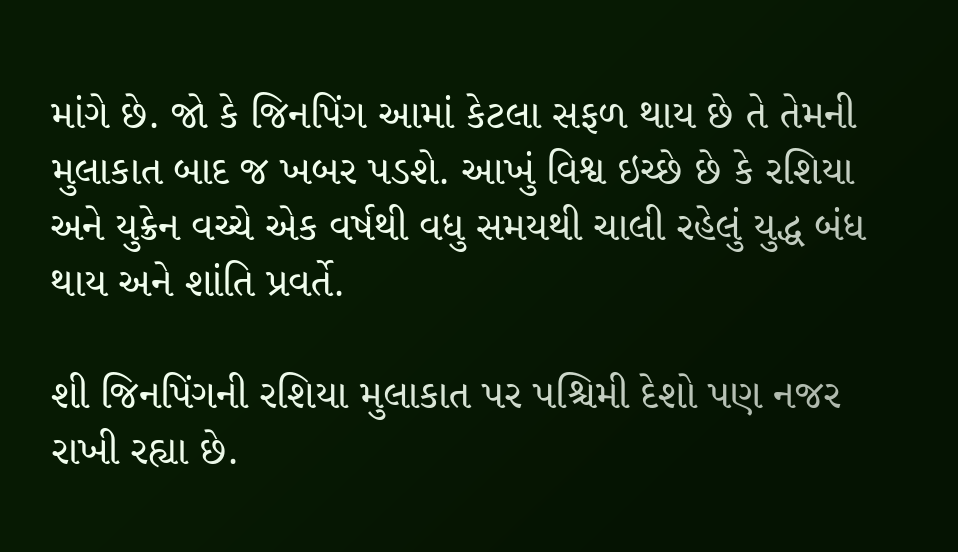માંગે છે. જો કે જિનપિંગ આમાં કેટલા સફળ થાય છે તે તેમની મુલાકાત બાદ જ ખબર પડશે. આખું વિશ્વ ઇચ્છે છે કે રશિયા અને યુક્રેન વચ્ચે એક વર્ષથી વધુ સમયથી ચાલી રહેલું યુદ્ધ બંધ થાય અને શાંતિ પ્રવર્તે.

શી જિનપિંગની રશિયા મુલાકાત પર પશ્ચિમી દેશો પણ નજર રાખી રહ્યા છે.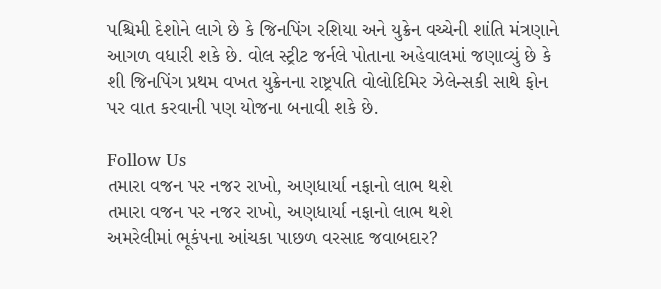પશ્ચિમી દેશોને લાગે છે કે જિનપિંગ રશિયા અને યુક્રેન વચ્ચેની શાંતિ મંત્રણાને આગળ વધારી શકે છે. વોલ સ્ટ્રીટ જર્નલે પોતાના અહેવાલમાં જણાવ્યું છે કે શી જિનપિંગ પ્રથમ વખત યુક્રેનના રાષ્ટ્રપતિ વોલોદિમિર ઝેલેન્સકી સાથે ફોન પર વાત કરવાની પણ યોજના બનાવી શકે છે.

Follow Us
તમારા વજન પર નજર રાખો, અણધાર્યા નફાનો લાભ થશે
તમારા વજન પર નજર રાખો, અણધાર્યા નફાનો લાભ થશે
અમરેલીમાં ભૂકંપના આંચકા પાછળ વરસાદ જવાબદાર?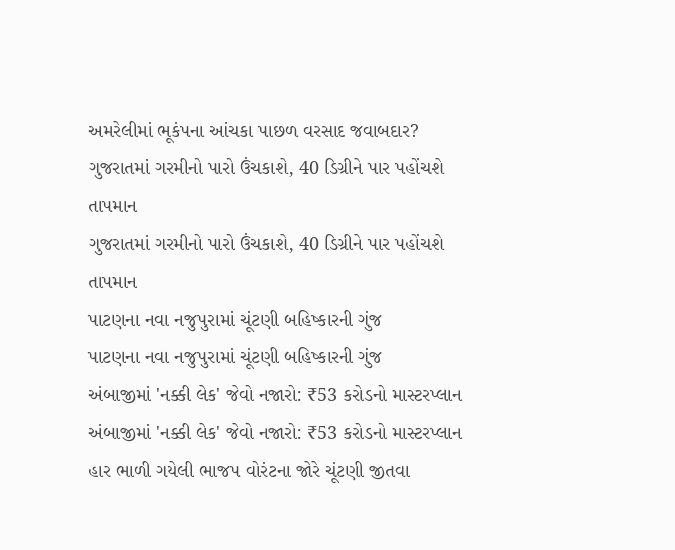અમરેલીમાં ભૂકંપના આંચકા પાછળ વરસાદ જવાબદાર?
ગુજરાતમાં ગરમીનો પારો ઉંચકાશે, 40 ડિગ્રીને પાર પહોંચશે તાપમાન
ગુજરાતમાં ગરમીનો પારો ઉંચકાશે, 40 ડિગ્રીને પાર પહોંચશે તાપમાન
પાટણના નવા નજુપુરામાં ચૂંટણી બહિષ્કારની ગુંજ
પાટણના નવા નજુપુરામાં ચૂંટણી બહિષ્કારની ગુંજ
અંબાજીમાં 'નક્કી લેક' જેવો નજારો: ₹53 કરોડનો માસ્ટરપ્લાન
અંબાજીમાં 'નક્કી લેક' જેવો નજારો: ₹53 કરોડનો માસ્ટરપ્લાન
હાર ભાળી ગયેલી ભાજપ વોરંટના જોરે ચૂંટણી જીતવા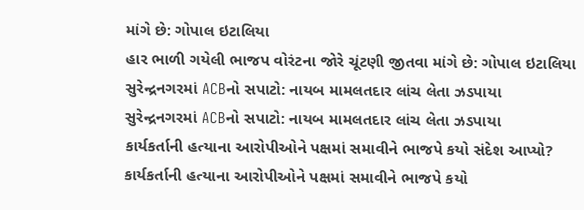માંગે છે: ગોપાલ ઇટાલિયા
હાર ભાળી ગયેલી ભાજપ વોરંટના જોરે ચૂંટણી જીતવા માંગે છે: ગોપાલ ઇટાલિયા
સુરેન્દ્રનગરમાં ACBનો સપાટો: નાયબ મામલતદાર લાંચ લેતા ઝડપાયા
સુરેન્દ્રનગરમાં ACBનો સપાટો: નાયબ મામલતદાર લાંચ લેતા ઝડપાયા
કાર્યકર્તાની હત્યાના આરોપીઓને પક્ષમાં સમાવીને ભાજપે કયો સંદેશ આપ્યો?
કાર્યકર્તાની હત્યાના આરોપીઓને પક્ષમાં સમાવીને ભાજપે કયો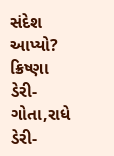સંદેશ આપ્યો?
ક્રિષ્ણા ડેરી-ગોતા,રાધે ડેરી-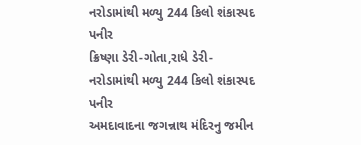નરોડામાંથી મળ્યુ 244 કિલો શંકાસ્પદ પનીર
ક્રિષ્ણા ડેરી-ગોતા,રાધે ડેરી-નરોડામાંથી મળ્યુ 244 કિલો શંકાસ્પદ પનીર
અમદાવાદના જગન્નાથ મંદિરનુ જમીન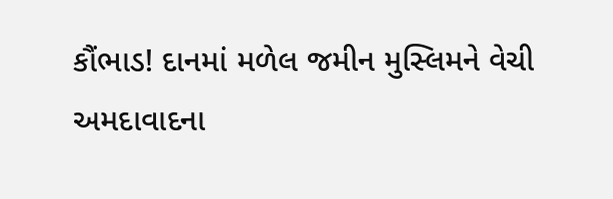કૌંભાડ! દાનમાં મળેલ જમીન મુસ્લિમને વેચી
અમદાવાદના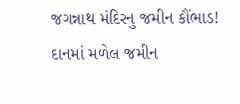જગન્નાથ મંદિરનુ જમીન કૌંભાડ! દાનમાં મળેલ જમીન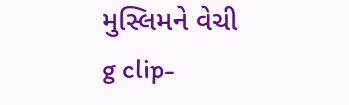મુસ્લિમને વેચી
g clip-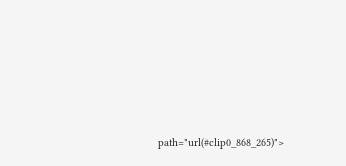path="url(#clip0_868_265)">